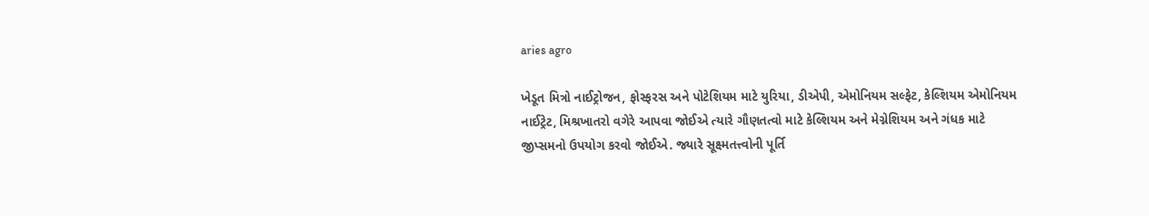aries agro

ખેડૂત મિત્રો નાઈટ્રોજન, ફોસ્ફરસ અને પોટેશિયમ માટે યુરિયા, ડીએપી, એમોનિયમ સલ્ફેટ, કેલ્શિયમ એમોનિયમ નાઈટ્રેટ, મિશ્રખાતરો વગેરે આપવા જોઈએ ત્યારે ગૌણતત્વો માટે કેલ્શિયમ અને મેગ્નેશિયમ અને ગંધક માટે જીપ્સમનો ઉપયોગ કરવો જોઈએ. જ્યારે સૂક્ષ્મતત્ત્વોની પૂર્તિ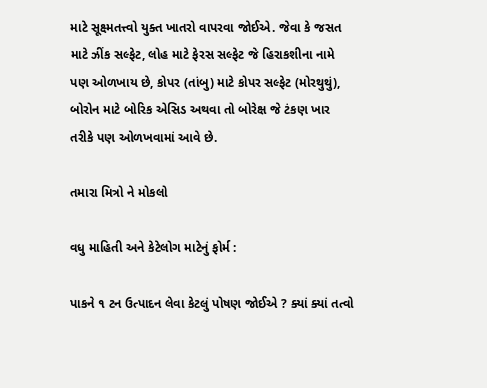માટે સૂક્ષ્મતત્ત્વો યુક્ત ખાતરો વાપરવા જોઈએ. જેવા કે જસત માટે ઝીંક સલ્ફેટ, લોહ માટે ફેરસ સલ્ફેટ જે હિરાકશીના નામે પણ ઓળખાય છે, કોપર (તાંબુ) માટે કોપર સલ્ફેટ (મોરથુથું), બોરોન માટે બોરિક એસિડ અથવા તો બોરેક્ષ જે ટંકણ ખાર તરીકે પણ ઓળખવામાં આવે છે.

તમારા મિત્રો ને મોકલો

વધુ માહિતી અને કેટેલોગ માટેનું ફોર્મ :

પાકને ૧ ટન ઉત્પાદન લેવા કેટલું પોષણ જોઈએ ? ક્યાં ક્યાં તત્વો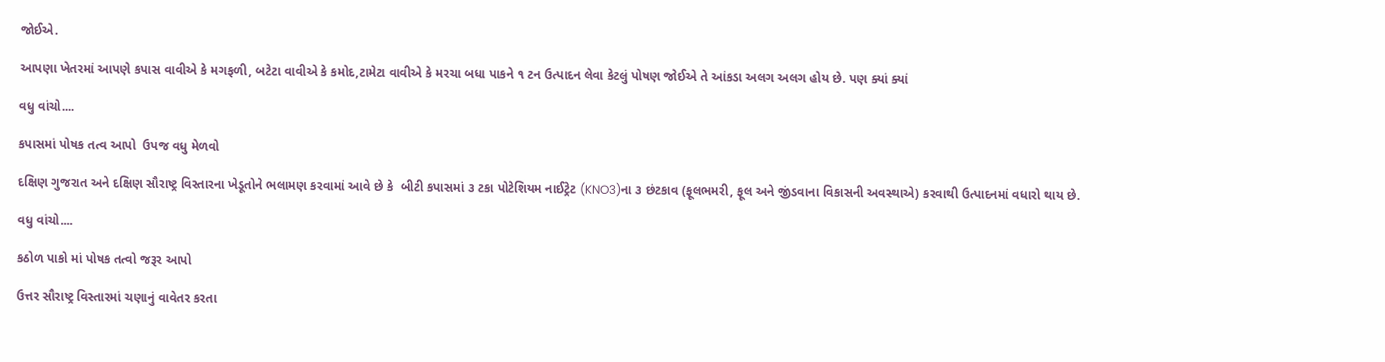જોઈએ.

આપણા ખેતરમાં આપણે કપાસ વાવીએ કે મગફળી, બટેટા વાવીએ કે કમોદ,ટામેટા વાવીએ કે મરચા બધા પાકને ૧ ટન ઉત્પાદન લેવા કેટલું પોષણ જોઈએ તે આંકડા અલગ અલગ હોય છે. પણ ક્યાં ક્યાં

વધુ વાંચો....

કપાસમાં પોષક તત્વ આપો  ઉપજ વધુ મેળવો

દક્ષિણ ગુજરાત અને દક્ષિણ સૌરાષ્ટ્ર વિસ્તારના ખેડૂતોને ભલામણ કરવામાં આવે છે કે  બીટી કપાસમાં ૩ ટકા પોટેશિયમ નાઈટ્રેટ (KNO3)ના ૩ છંટકાવ (ફૂલભમરી, ફૂલ અને જીંડવાના વિકાસની અવસ્થાએ) કરવાથી ઉત્પાદનમાં વધારો થાય છે.

વધુ વાંચો....

કઠોળ પાકો માં પોષક તત્વો જરૂર આપો

ઉત્તર સૌરાષ્ટ્ર વિસ્તારમાં ચણાનું વાવેતર કરતા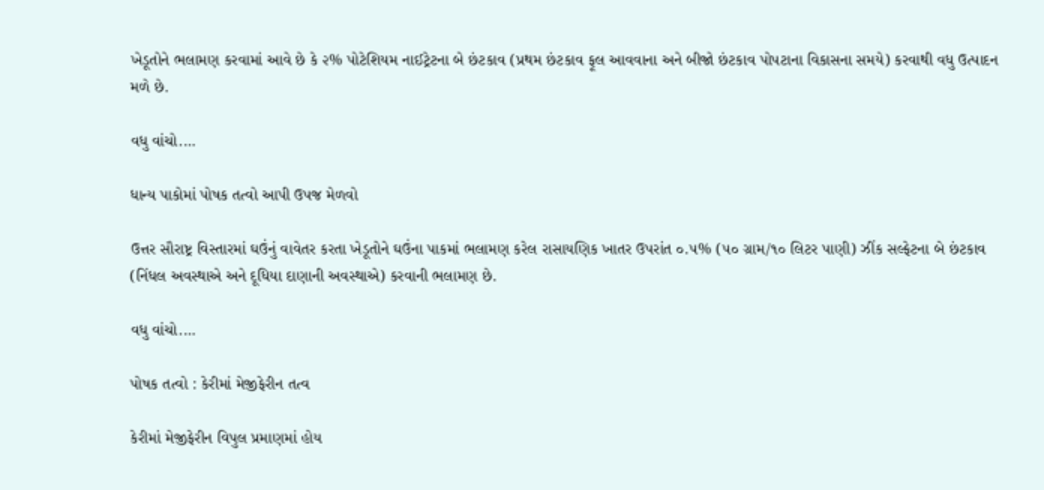ખેડૂતોને ભલામણ કરવામાં આવે છે કે ૨% પોટેશિયમ નાઈટ્રેટના બે છંટકાવ (પ્રથમ છંટકાવ ફૂલ આવવાના અને બીજો છંટકાવ પોપટાના વિકાસના સમયે) કરવાથી વધુ ઉત્પાદન મળે છે.

વધુ વાંચો....

ધાન્ય પાકોમાં પોષક તત્વો આપી ઉપજ મેળવો

ઉત્તર સૌરાષ્ટ્ર વિસ્તારમાં ઘઉંનું વાવેતર કરતા ખેડૂતોને ઘઉંના પાકમાં ભલામણ કરેલ રાસાયણિક ખાતર ઉપરાંત ૦.૫% (૫૦ ગ્રામ/૧૦ લિટર પાણી) ઝીંક સલ્ફેટના બે છંટકાવ (નિંધલ અવસ્થાએ અને દૂધિયા દાણાની અવસ્થાએ) કરવાની ભલામણ છે.

વધુ વાંચો....

પોષક તત્વો : કેરીમાં મેજીફેરીન તત્વ

કેરીમાં મેજીફેરીન વિપુલ પ્રમાણમાં હોય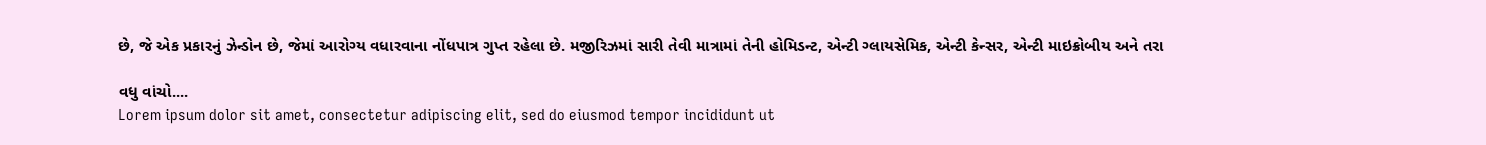છે, જે એક પ્રકારનું ઝેન્ડોન છે, જેમાં આરોગ્ય વધારવાના નોંધપાત્ર ગુપ્ત રહેલા છે. મજીરિઝમાં સારી તેવી માત્રામાં તેની હોમિડન્ટ, એન્ટી ગ્લાયસેમિક, એન્ટી કેન્સર, એન્ટી માઇક્રોબીય અને તરા

વધુ વાંચો....
Lorem ipsum dolor sit amet, consectetur adipiscing elit, sed do eiusmod tempor incididunt ut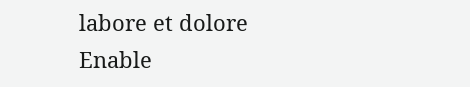labore et dolore
Enable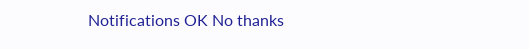Notifications OK No thanks